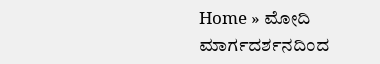Home » ಮೋದಿ ಮಾರ್ಗದರ್ಶನದಿಂದ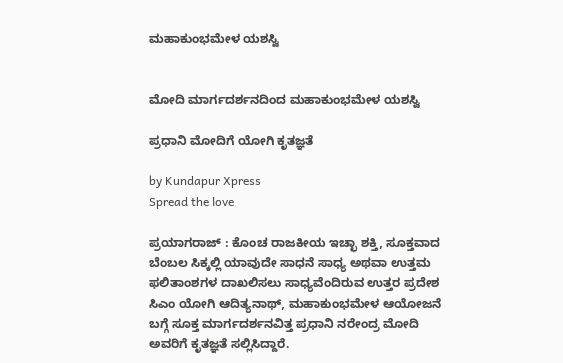ಮಹಾಕುಂಭಮೇಳ ಯಶಸ್ವಿ


ಮೋದಿ ಮಾರ್ಗದರ್ಶನದಿಂದ ಮಹಾಕುಂಭಮೇಳ ಯಶಸ್ವಿ

ಪ್ರಧಾನಿ ಮೋದಿಗೆ ಯೋಗಿ ಕೃತಜ್ಞತೆ

by Kundapur Xpress
Spread the love

ಪ್ರಯಾಗರಾಜ್ : ಕೊಂಚ ರಾಜಕೀಯ ಇಚ್ಛಾ ಶಕ್ತಿ, ಸೂಕ್ತವಾದ ಬೆಂಬಲ ಸಿಕ್ಕಲ್ಲಿ ಯಾವುದೇ ಸಾಧನೆ ಸಾಧ್ಯ ಅಥವಾ ಉತ್ತಮ ಫಲಿತಾಂಶಗಳ ದಾಖಲಿಸಲು ಸಾಧ್ಯವೆಂದಿರುವ ಉತ್ತರ ಪ್ರದೇಶ ಸಿಎಂ ಯೋಗಿ ಆದಿತ್ಯನಾಥ್, ಮಹಾಕುಂಭಮೇಳ ಆಯೋಜನೆ ಬಗ್ಗೆ ಸೂಕ್ತ ಮಾರ್ಗದರ್ಶನವಿತ್ತ ಪ್ರಧಾನಿ ನರೇಂದ್ರ ಮೋದಿ ಅವರಿಗೆ ಕೃತಜ್ಞತೆ ಸಲ್ಲಿಸಿದ್ದಾರೆ.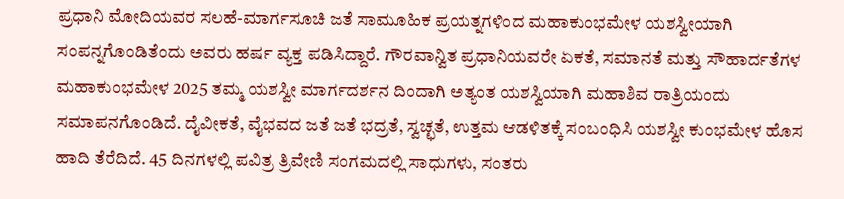ಪ್ರಧಾನಿ ಮೋದಿಯವರ ಸಲಹೆ-ಮಾರ್ಗಸೂಚಿ ಜತೆ ಸಾಮೂಹಿಕ ಪ್ರಯತ್ನಗಳಿಂದ ಮಹಾಕುಂಭಮೇಳ ಯಶಸ್ವೀಯಾಗಿ ಸಂಪನ್ನಗೊಂಡಿತೆಂದು ಅವರು ಹರ್ಷ ವ್ಯಕ್ತ ಪಡಿಸಿದ್ದಾರೆ. ಗೌರವಾನ್ವಿತ ಪ್ರಧಾನಿಯವರೇ ಏಕತೆ, ಸಮಾನತೆ ಮತ್ತು ಸೌಹಾರ್ದತೆಗಳ ಮಹಾಕುಂಭಮೇಳ 2025 ತಮ್ಮ ಯಶಸ್ವೀ ಮಾರ್ಗದರ್ಶನ ದಿಂದಾಗಿ ಅತ್ಯಂತ ಯಶಸ್ವಿಯಾಗಿ ಮಹಾಶಿವ ರಾತ್ರಿಯಂದು ಸಮಾಪನಗೊಂಡಿದೆ. ದೈವೀಕತೆ, ವೈಭವದ ಜತೆ ಜತೆ ಭದ್ರತೆ, ಸ್ವಚ್ಛತೆ, ಉತ್ತಮ ಆಡಳಿತಕ್ಕೆ ಸಂಬಂಧಿಸಿ ಯಶಸ್ವೀ ಕುಂಭಮೇಳ ಹೊಸ ಹಾದಿ ತೆರೆದಿದೆ. 45 ದಿನಗಳಲ್ಲಿ ಪವಿತ್ರ ತ್ರಿವೇಣಿ ಸಂಗಮದಲ್ಲಿ ಸಾಧುಗಳು, ಸಂತರು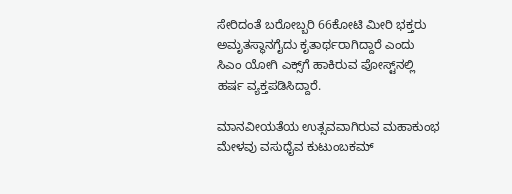ಸೇರಿದಂತೆ ಬರೋಬ್ಬರಿ 66ಕೋಟಿ ಮೀರಿ ಭಕ್ತರು ಅಮೃತಸ್ಥಾನಗೈದು ಕೃತಾರ್ಥರಾಗಿದ್ದಾರೆ ಎಂದು ಸಿಎಂ ಯೋಗಿ ಎಕ್ಸ್‌ಗೆ ಹಾಕಿರುವ ಪೋಸ್ಟ್‌ನಲ್ಲಿ ಹರ್ಷ ವ್ಯಕ್ತಪಡಿಸಿದ್ದಾರೆ.

ಮಾನವೀಯತೆಯ ಉತ್ಸವವಾಗಿರುವ ಮಹಾಕುಂಭ ಮೇಳವು ವಸುಧೈವ ಕುಟುಂಬಕಮ್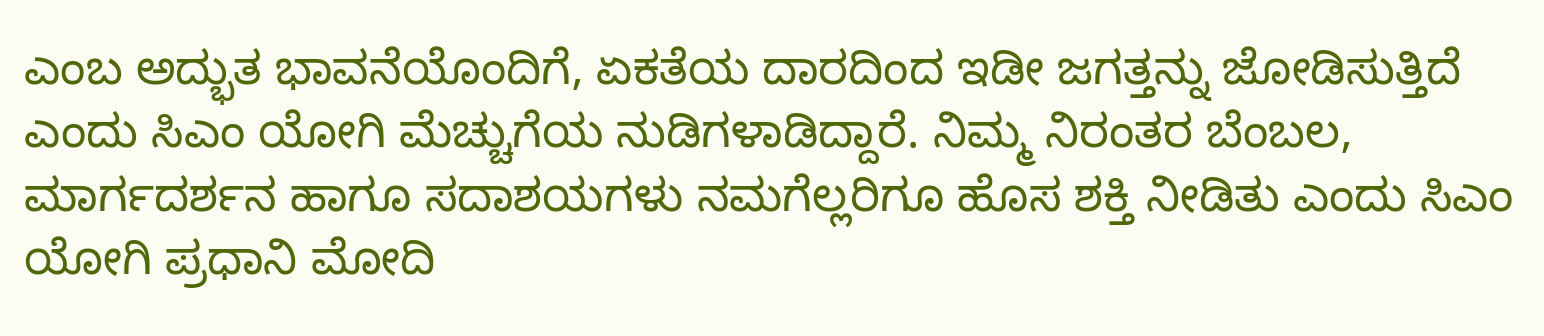ಎಂಬ ಅದ್ಭುತ ಭಾವನೆಯೊಂದಿಗೆ, ಏಕತೆಯ ದಾರದಿಂದ ಇಡೀ ಜಗತ್ತನ್ನು ಜೋಡಿಸುತ್ತಿದೆ ಎಂದು ಸಿಎಂ ಯೋಗಿ ಮೆಚ್ಚುಗೆಯ ನುಡಿಗಳಾಡಿದ್ದಾರೆ. ನಿಮ್ಮ ನಿರಂತರ ಬೆಂಬಲ, ಮಾರ್ಗದರ್ಶನ ಹಾಗೂ ಸದಾಶಯಗಳು ನಮಗೆಲ್ಲರಿಗೂ ಹೊಸ ಶಕ್ತಿ ನೀಡಿತು ಎಂದು ಸಿಎಂ ಯೋಗಿ ಪ್ರಧಾನಿ ಮೋದಿ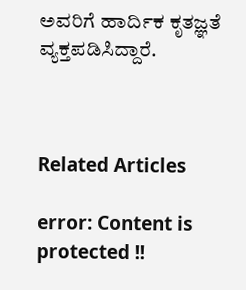ಅವರಿಗೆ ಹಾರ್ದಿಕ ಕೃತಜ್ಞತೆ ವ್ಯಕ್ತಪಡಿಸಿದ್ದಾರೆ.



Related Articles

error: Content is protected !!